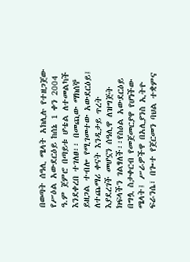በወጣት ሰዓሊ ሜላት አክሊሉ የተዘጋጀው የሥዕል አውደርዕይ ከሰኔ 1 ቀን 2004 ዓ.ም ጀምሮ በጣይቱ ሆቴል ለተመልካች እንደቀረበ ተገለፀ፡፡ በመጪው ማክሰኞ ይዘጋል ተብሎ የሚገመተው አውደርዕይ፤ ለተጨማሪ ቀናት እንዲታይ ጥረት እያደረገች መሆኗን ሰዓሊዋ ለዝግጅት ክፍላችን ገልፃለች፡፡የስዕል አውደርዕይ በግሏ ስታቀርብ የመጀመርያዋ የሆነችው ሜላት፤ ሥራዎችዋ በአሊያንስ ኢትዮ ፍራንሴ፣ በጐተ የጀርመን ባህል ተቋምና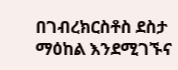በገብረክርስቶስ ደስታ ማዕከል እንደሚገኙና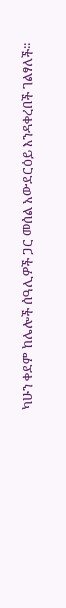ካሁን ቀደም ከሌሎች ሰዓሊዎች ጋር መሰል አውደርዕይ እንዳቀረበች ገልፃለች፡፡